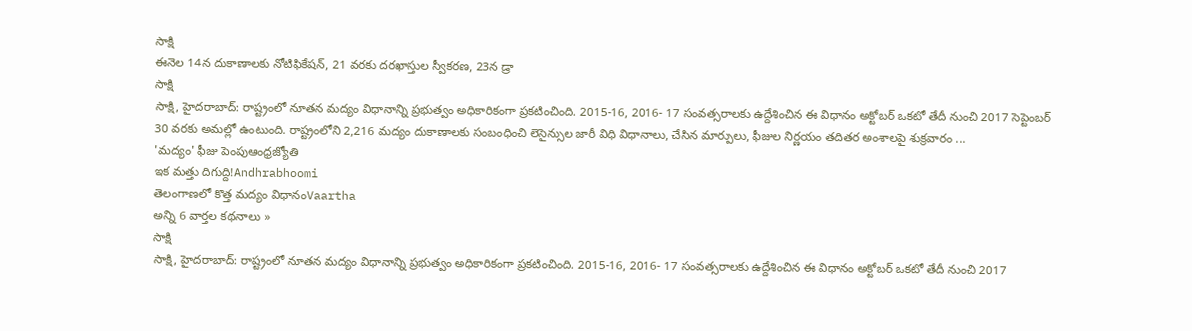సాక్షి
ఈనెల 14న దుకాణాలకు నోటిఫికేషన్, 21 వరకు దరఖాస్తుల స్వీకరణ, 23న డ్రా
సాక్షి
సాక్షి, హైదరాబాద్: రాష్ట్రంలో నూతన మద్యం విధానాన్ని ప్రభుత్వం అధికారికంగా ప్రకటించింది. 2015-16, 2016- 17 సంవత్సరాలకు ఉద్దేశించిన ఈ విధానం అక్టోబర్ ఒకటో తేదీ నుంచి 2017 సెప్టెంబర్ 30 వరకు అమల్లో ఉంటుంది. రాష్ట్రంలోని 2,216 మద్యం దుకాణాలకు సంబంధించి లెసైన్సుల జారీ విధి విధానాలు, చేసిన మార్పులు, ఫీజుల నిర్ణయం తదితర అంశాలపై శుక్రవారం ...
'మద్యం' ఫీజు పెంపుఆంధ్రజ్యోతి
ఇక మత్తు దిగుద్ది!Andhrabhoomi
తెలంగాణలో కొత్త మద్యం విధానంVaartha
అన్ని 6 వార్తల కథనాలు »
సాక్షి
సాక్షి, హైదరాబాద్: రాష్ట్రంలో నూతన మద్యం విధానాన్ని ప్రభుత్వం అధికారికంగా ప్రకటించింది. 2015-16, 2016- 17 సంవత్సరాలకు ఉద్దేశించిన ఈ విధానం అక్టోబర్ ఒకటో తేదీ నుంచి 2017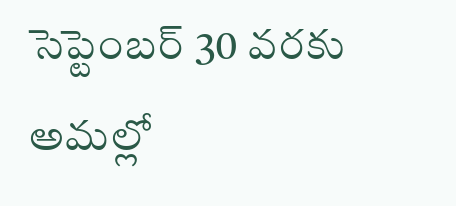సెప్టెంబర్ 30 వరకు అమల్లో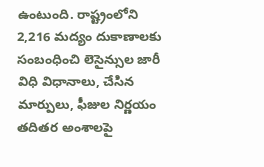ఉంటుంది. రాష్ట్రంలోని 2,216 మద్యం దుకాణాలకు సంబంధించి లెసైన్సుల జారీ విధి విధానాలు, చేసిన మార్పులు, ఫీజుల నిర్ణయం తదితర అంశాలపై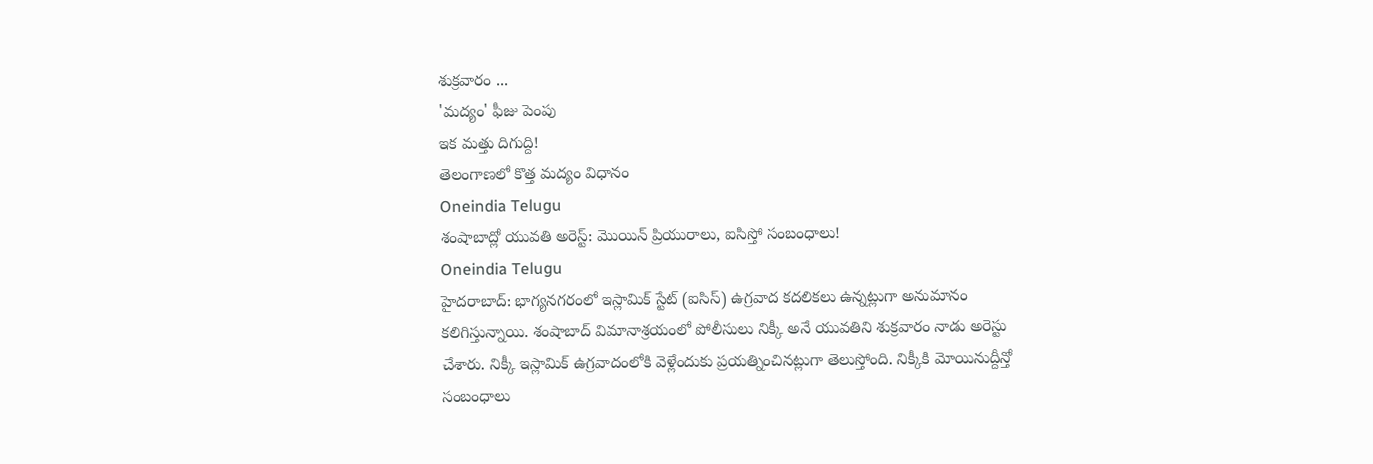శుక్రవారం ...
'మద్యం' ఫీజు పెంపు
ఇక మత్తు దిగుద్ది!
తెలంగాణలో కొత్త మద్యం విధానం
Oneindia Telugu
శంషాబాద్లో యువతి అరెస్ట్: మొయిన్ ప్రియురాలు, ఐసిస్తో సంబంధాలు!
Oneindia Telugu
హైదరాబాద్: భాగ్యనగరంలో ఇస్లామిక్ స్టేట్ (ఐసిస్) ఉగ్రవాద కదలికలు ఉన్నట్లుగా అనుమానం కలిగిస్తున్నాయి. శంషాబాద్ విమానాశ్రయంలో పోలీసులు నిక్కీ అనే యువతిని శుక్రవారం నాడు అరెస్టు చేశారు. నిక్కీ ఇస్లామిక్ ఉగ్రవాదంలోకి వెళ్లేందుకు ప్రయత్నించినట్లుగా తెలుస్తోంది. నిక్కీకి మోయినుద్దీన్తో సంబంధాలు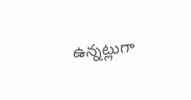ఉన్నట్లుగా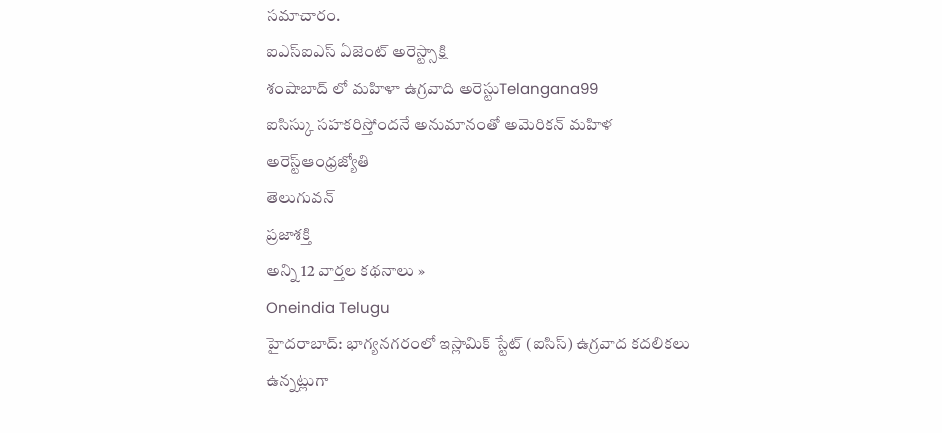సమాచారం.
ఐఎస్ఐఎస్ ఏజెంట్ అరెస్ట్సాక్షి
శంషాబాద్ లో మహిళా ఉగ్రవాది అరెస్టుTelangana99
ఐసిస్కు సహకరిస్తోందనే అనుమానంతో అమెరికన్ మహిళ అరెస్ట్ఆంధ్రజ్యోతి
తెలుగువన్
ప్రజాశక్తి
అన్ని 12 వార్తల కథనాలు »
Oneindia Telugu
హైదరాబాద్: భాగ్యనగరంలో ఇస్లామిక్ స్టేట్ (ఐసిస్) ఉగ్రవాద కదలికలు ఉన్నట్లుగా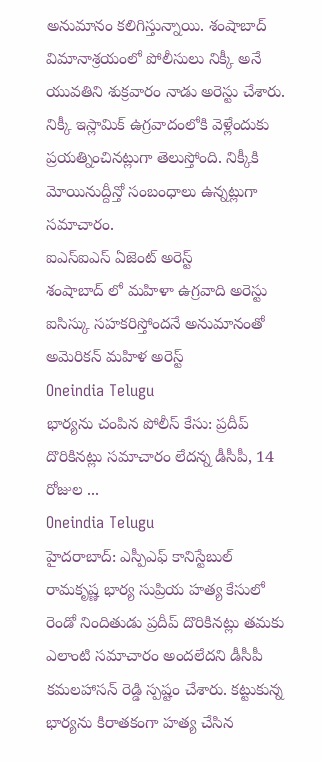అనుమానం కలిగిస్తున్నాయి. శంషాబాద్ విమానాశ్రయంలో పోలీసులు నిక్కీ అనే యువతిని శుక్రవారం నాడు అరెస్టు చేశారు. నిక్కీ ఇస్లామిక్ ఉగ్రవాదంలోకి వెళ్లేందుకు ప్రయత్నించినట్లుగా తెలుస్తోంది. నిక్కీకి మోయినుద్దీన్తో సంబంధాలు ఉన్నట్లుగా సమాచారం.
ఐఎస్ఐఎస్ ఏజెంట్ అరెస్ట్
శంషాబాద్ లో మహిళా ఉగ్రవాది అరెస్టు
ఐసిస్కు సహకరిస్తోందనే అనుమానంతో అమెరికన్ మహిళ అరెస్ట్
Oneindia Telugu
భార్యను చంపిన పోలీస్ కేసు: ప్రదీప్ దొరికినట్లు సమాచారం లేదన్న డీసీపీ, 14 రోజుల ...
Oneindia Telugu
హైదరాబాద్: ఎస్పీఎఫ్ కానిస్టేబుల్ రామకృష్ణ భార్య సుప్రియ హత్య కేసులో రెండో నిందితుడు ప్రదీప్ దొరికినట్లు తమకు ఎలాంటి సమాచారం అందలేదని డీసీపీ కమలహాసన్ రెడ్డి స్పష్టం చేశారు. కట్టుకున్న భార్యను కిరాతకంగా హత్య చేసిన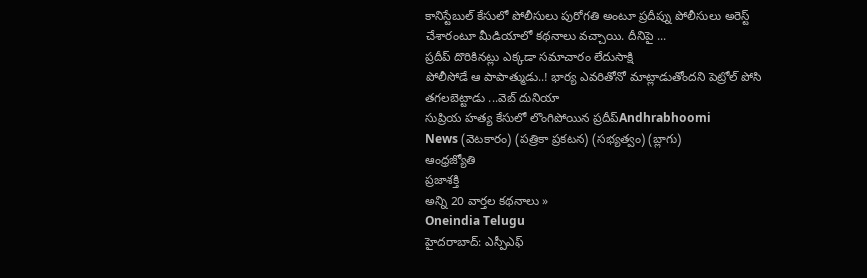కానిస్టేబుల్ కేసులో పోలీసులు పురోగతి అంటూ ప్రదీప్ను పోలీసులు అరెస్ట్ చేశారంటూ మీడియాలో కథనాలు వచ్చాయి. దీనిపై ...
ప్రదీప్ దొరికినట్లు ఎక్కడా సమాచారం లేదుసాక్షి
పోలీసోడే ఆ పాపాత్ముడు..! భార్య ఎవరితోనో మాట్లాడుతోందని పెట్రోల్ పోసి తగలబెట్టాడు ...వెబ్ దునియా
సుప్రియ హత్య కేసులో లొంగిపోయిన ప్రదీప్Andhrabhoomi
News (వెటకారం) (పత్రికా ప్రకటన) (సభ్యత్వం) (బ్లాగు)
ఆంధ్రజ్యోతి
ప్రజాశక్తి
అన్ని 20 వార్తల కథనాలు »
Oneindia Telugu
హైదరాబాద్: ఎస్పీఎఫ్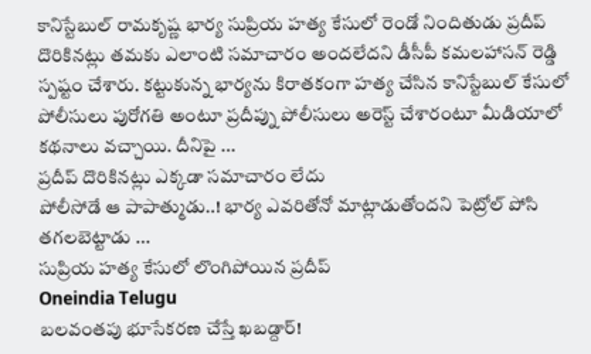కానిస్టేబుల్ రామకృష్ణ భార్య సుప్రియ హత్య కేసులో రెండో నిందితుడు ప్రదీప్ దొరికినట్లు తమకు ఎలాంటి సమాచారం అందలేదని డీసీపీ కమలహాసన్ రెడ్డి స్పష్టం చేశారు. కట్టుకున్న భార్యను కిరాతకంగా హత్య చేసిన కానిస్టేబుల్ కేసులో పోలీసులు పురోగతి అంటూ ప్రదీప్ను పోలీసులు అరెస్ట్ చేశారంటూ మీడియాలో కథనాలు వచ్చాయి. దీనిపై ...
ప్రదీప్ దొరికినట్లు ఎక్కడా సమాచారం లేదు
పోలీసోడే ఆ పాపాత్ముడు..! భార్య ఎవరితోనో మాట్లాడుతోందని పెట్రోల్ పోసి తగలబెట్టాడు ...
సుప్రియ హత్య కేసులో లొంగిపోయిన ప్రదీప్
Oneindia Telugu
బలవంతపు భూసేకరణ చేస్తే ఖబడ్దార్!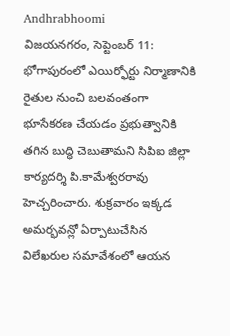Andhrabhoomi
విజయనగరం, సెప్టెంబర్ 11: భోగాపురంలో ఎయిర్ఫోర్టు నిర్మాణానికి రైతుల నుంచి బలవంతంగా భూసేకరణ చేయడం ప్రభుత్వానికి తగిన బుద్ధి చెబుతామని సిపిఐ జిల్లా కార్యదర్శి పి.కామేశ్వరరావు హెచ్చరించారు. శుక్రవారం ఇక్కడ అమర్భవన్లో ఏర్పాటుచేసిన విలేఖరుల సమావేశంలో ఆయన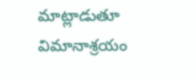మాట్లాడుతూ విమానాశ్రయం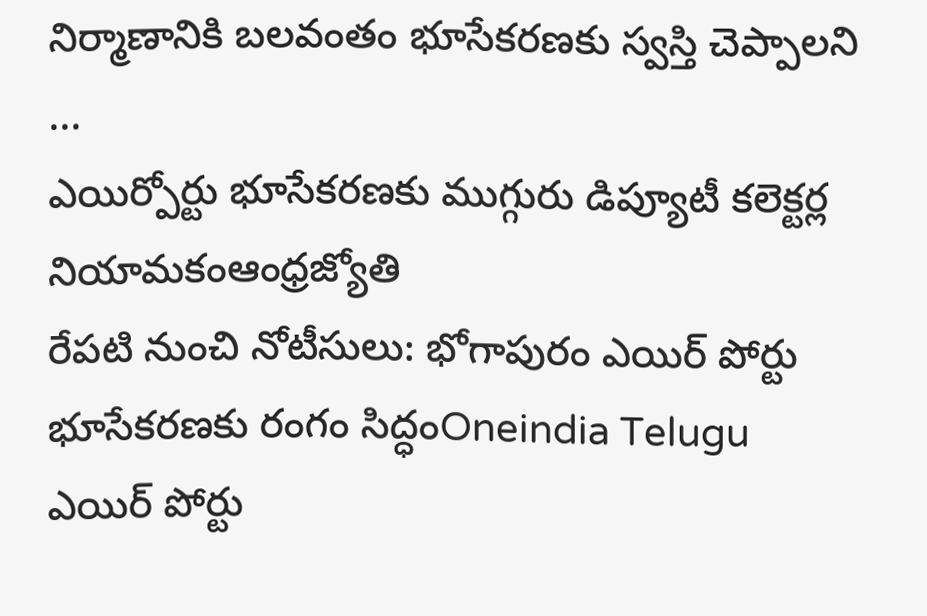నిర్మాణానికి బలవంతం భూసేకరణకు స్వస్తి చెప్పాలని ...
ఎయిర్పోర్టు భూసేకరణకు ముగ్గురు డిప్యూటీ కలెక్టర్ల నియామకంఆంధ్రజ్యోతి
రేపటి నుంచి నోటీసులు: భోగాపురం ఎయిర్ పోర్టు భూసేకరణకు రంగం సిద్ధంOneindia Telugu
ఎయిర్ పోర్టు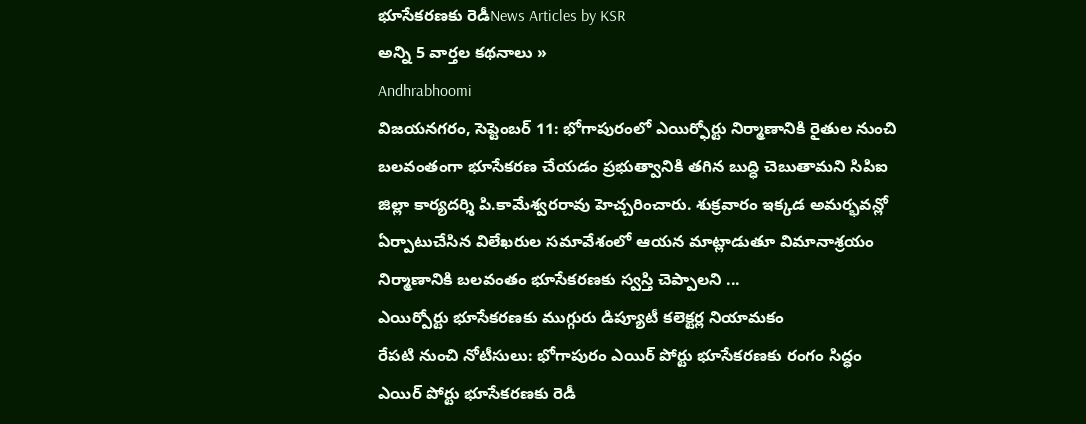భూసేకరణకు రెడీNews Articles by KSR
అన్ని 5 వార్తల కథనాలు »
Andhrabhoomi
విజయనగరం, సెప్టెంబర్ 11: భోగాపురంలో ఎయిర్ఫోర్టు నిర్మాణానికి రైతుల నుంచి బలవంతంగా భూసేకరణ చేయడం ప్రభుత్వానికి తగిన బుద్ధి చెబుతామని సిపిఐ జిల్లా కార్యదర్శి పి.కామేశ్వరరావు హెచ్చరించారు. శుక్రవారం ఇక్కడ అమర్భవన్లో ఏర్పాటుచేసిన విలేఖరుల సమావేశంలో ఆయన మాట్లాడుతూ విమానాశ్రయం నిర్మాణానికి బలవంతం భూసేకరణకు స్వస్తి చెప్పాలని ...
ఎయిర్పోర్టు భూసేకరణకు ముగ్గురు డిప్యూటీ కలెక్టర్ల నియామకం
రేపటి నుంచి నోటీసులు: భోగాపురం ఎయిర్ పోర్టు భూసేకరణకు రంగం సిద్ధం
ఎయిర్ పోర్టు భూసేకరణకు రెడీ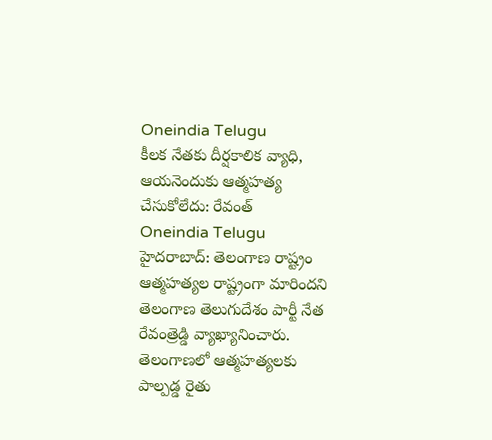Oneindia Telugu
కీలక నేతకు దీర్షకాలిక వ్యాధి, ఆయనెందుకు ఆత్మహత్య చేసుకోలేదు: రేవంత్
Oneindia Telugu
హైదరాబాద్: తెలంగాణ రాష్ట్రం ఆత్మహత్యల రాష్ట్రంగా మారిందని తెలంగాణ తెలుగుదేశం పార్టీ నేత రేవంత్రెడ్డి వ్యాఖ్యానించారు. తెలంగాణలో ఆత్మహత్యలకు పాల్పడ్డ రైతు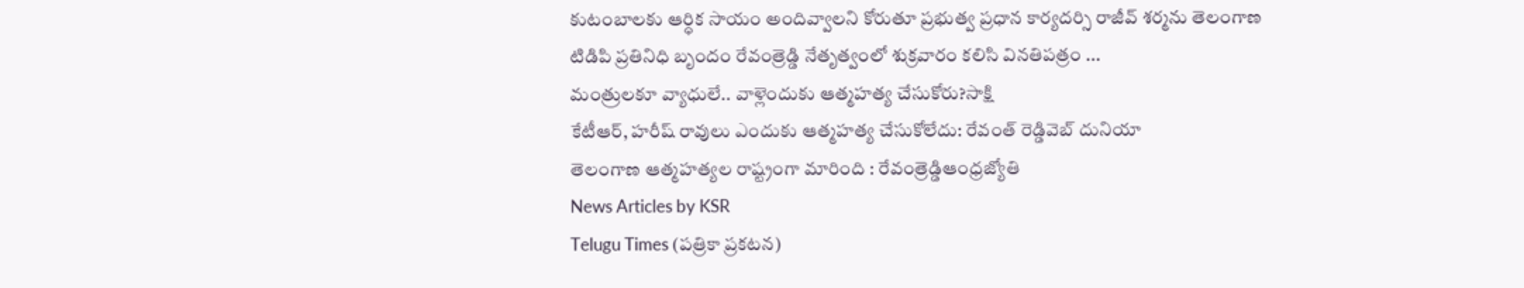కుటంబాలకు ఆర్ధిక సాయం అందివ్వాలని కోరుతూ ప్రభుత్వ ప్రధాన కార్యదర్సి రాజీవ్ శర్మను తెలంగాణ టిడిపి ప్రతినిధి బృందం రేవంత్రెడ్డి నేతృత్వంలో శుక్రవారం కలిసి వినతిపత్రం ...
మంత్రులకూ వ్యాధులే.. వాళ్లెందుకు ఆత్మహత్య చేసుకోరు?సాక్షి
కేటీఆర్, హరీష్ రావులు ఎందుకు ఆత్మహత్య చేసుకోలేదు: రేవంత్ రెడ్డివెబ్ దునియా
తెలంగాణ ఆత్మహత్యల రాష్ట్రంగా మారింది : రేవంత్రెడ్డిఆంధ్రజ్యోతి
News Articles by KSR
Telugu Times (పత్రికా ప్రకటన)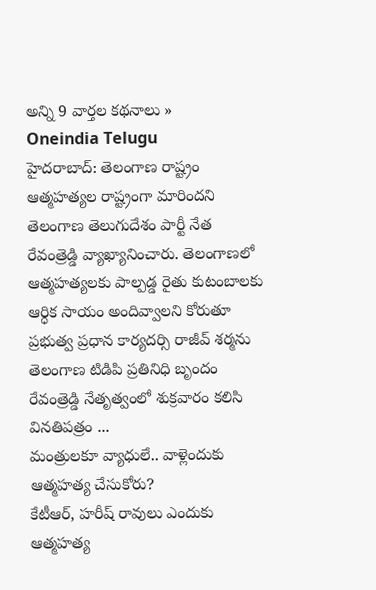అన్ని 9 వార్తల కథనాలు »
Oneindia Telugu
హైదరాబాద్: తెలంగాణ రాష్ట్రం ఆత్మహత్యల రాష్ట్రంగా మారిందని తెలంగాణ తెలుగుదేశం పార్టీ నేత రేవంత్రెడ్డి వ్యాఖ్యానించారు. తెలంగాణలో ఆత్మహత్యలకు పాల్పడ్డ రైతు కుటంబాలకు ఆర్ధిక సాయం అందివ్వాలని కోరుతూ ప్రభుత్వ ప్రధాన కార్యదర్సి రాజీవ్ శర్మను తెలంగాణ టిడిపి ప్రతినిధి బృందం రేవంత్రెడ్డి నేతృత్వంలో శుక్రవారం కలిసి వినతిపత్రం ...
మంత్రులకూ వ్యాధులే.. వాళ్లెందుకు ఆత్మహత్య చేసుకోరు?
కేటీఆర్, హరీష్ రావులు ఎందుకు ఆత్మహత్య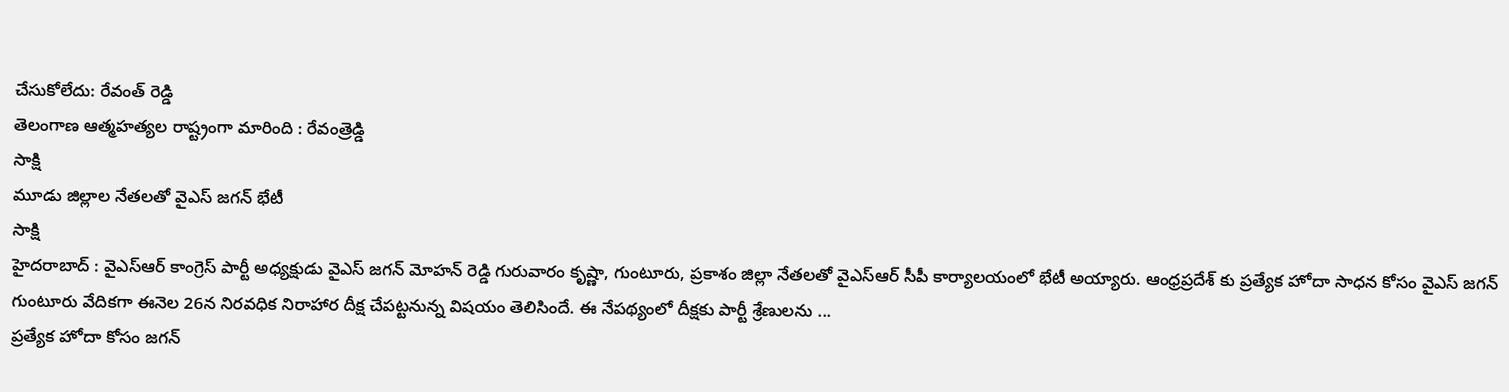చేసుకోలేదు: రేవంత్ రెడ్డి
తెలంగాణ ఆత్మహత్యల రాష్ట్రంగా మారింది : రేవంత్రెడ్డి
సాక్షి
మూడు జిల్లాల నేతలతో వైఎస్ జగన్ భేటీ
సాక్షి
హైదరాబాద్ : వైఎస్ఆర్ కాంగ్రెస్ పార్టీ అధ్యక్షుడు వైఎస్ జగన్ మోహన్ రెడ్డి గురువారం కృష్ణా, గుంటూరు, ప్రకాశం జిల్లా నేతలతో వైఎస్ఆర్ సీపీ కార్యాలయంలో భేటీ అయ్యారు. ఆంధ్రప్రదేశ్ కు ప్రత్యేక హోదా సాధన కోసం వైఎస్ జగన్ గుంటూరు వేదికగా ఈనెల 26న నిరవధిక నిరాహార దీక్ష చేపట్టనున్న విషయం తెలిసిందే. ఈ నేపథ్యంలో దీక్షకు పార్టీ శ్రేణులను ...
ప్రత్యేక హోదా కోసం జగన్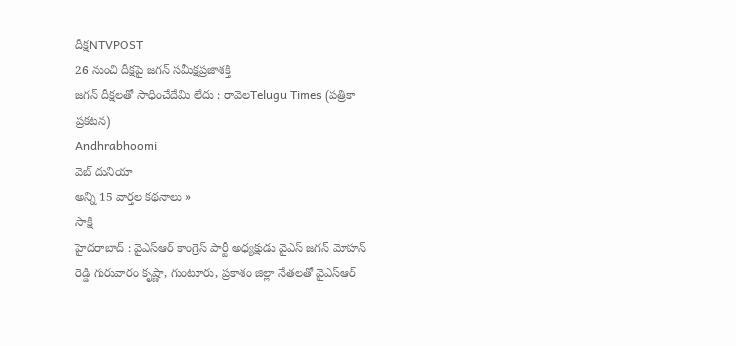దీక్షNTVPOST
26 నుంచి దీక్షపై జగన్ సమీక్షప్రజాశక్తి
జగన్ దీక్షలతో సాధించేదేమి లేదు : రావెలTelugu Times (పత్రికా ప్రకటన)
Andhrabhoomi
వెబ్ దునియా
అన్ని 15 వార్తల కథనాలు »
సాక్షి
హైదరాబాద్ : వైఎస్ఆర్ కాంగ్రెస్ పార్టీ అధ్యక్షుడు వైఎస్ జగన్ మోహన్ రెడ్డి గురువారం కృష్ణా, గుంటూరు, ప్రకాశం జిల్లా నేతలతో వైఎస్ఆర్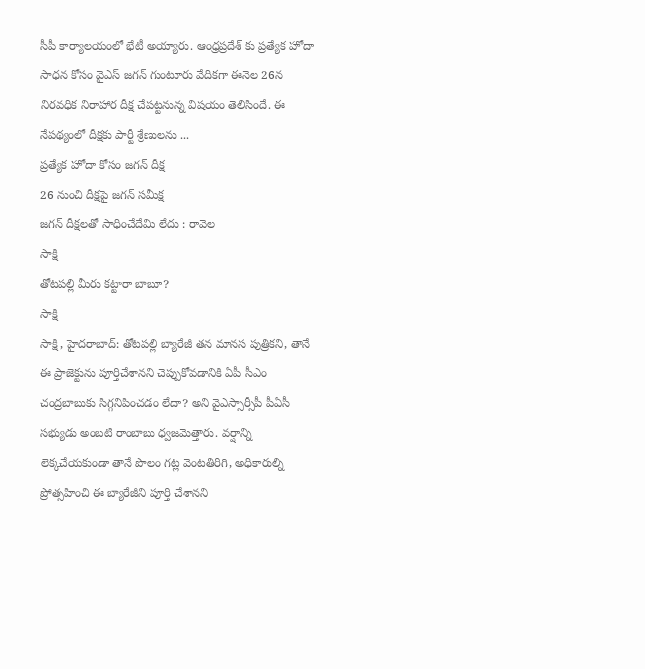సీపీ కార్యాలయంలో భేటీ అయ్యారు. ఆంధ్రప్రదేశ్ కు ప్రత్యేక హోదా సాధన కోసం వైఎస్ జగన్ గుంటూరు వేదికగా ఈనెల 26న నిరవధిక నిరాహార దీక్ష చేపట్టనున్న విషయం తెలిసిందే. ఈ నేపథ్యంలో దీక్షకు పార్టీ శ్రేణులను ...
ప్రత్యేక హోదా కోసం జగన్ దీక్ష
26 నుంచి దీక్షపై జగన్ సమీక్ష
జగన్ దీక్షలతో సాధించేదేమి లేదు : రావెల
సాక్షి
తోటపల్లి మీరు కట్టారా బాబూ?
సాక్షి
సాక్షి, హైదరాబాద్: తోటపల్లి బ్యారేజీ తన మానస పుత్రికని, తానే ఈ ప్రాజెక్టును పూర్తిచేశానని చెప్పుకోవడానికి ఏపీ సీఎం చంద్రబాబుకు సిగ్గనిపించడం లేదా? అని వైఎస్సార్సీపీ పీఏసీ సభ్యుడు అంబటి రాంబాబు ధ్వజమెత్తారు. వర్షాన్ని లెక్కచేయకుండా తానే పొలం గట్ల వెంటతిరిగి, అధికారుల్ని ప్రోత్సహించి ఈ బ్యారేజీని పూర్తి చేశానని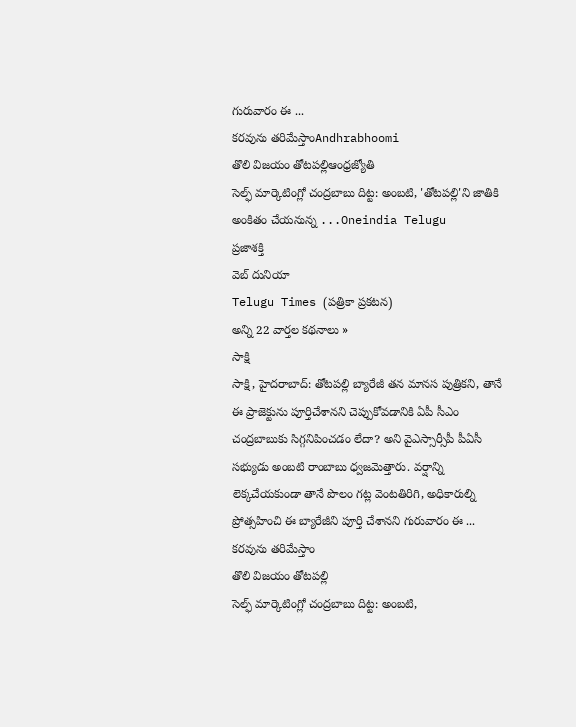గురువారం ఈ ...
కరవును తరిమేస్తాంAndhrabhoomi
తొలి విజయం తోటపల్లిఆంధ్రజ్యోతి
సెల్ఫ్ మార్కెటింగ్లో చంద్రబాబు దిట్ట: అంబటి, 'తోటపల్లి'ని జాతికి అంకితం చేయనున్న ...Oneindia Telugu
ప్రజాశక్తి
వెబ్ దునియా
Telugu Times (పత్రికా ప్రకటన)
అన్ని 22 వార్తల కథనాలు »
సాక్షి
సాక్షి, హైదరాబాద్: తోటపల్లి బ్యారేజీ తన మానస పుత్రికని, తానే ఈ ప్రాజెక్టును పూర్తిచేశానని చెప్పుకోవడానికి ఏపీ సీఎం చంద్రబాబుకు సిగ్గనిపించడం లేదా? అని వైఎస్సార్సీపీ పీఏసీ సభ్యుడు అంబటి రాంబాబు ధ్వజమెత్తారు. వర్షాన్ని లెక్కచేయకుండా తానే పొలం గట్ల వెంటతిరిగి, అధికారుల్ని ప్రోత్సహించి ఈ బ్యారేజీని పూర్తి చేశానని గురువారం ఈ ...
కరవును తరిమేస్తాం
తొలి విజయం తోటపల్లి
సెల్ఫ్ మార్కెటింగ్లో చంద్రబాబు దిట్ట: అంబటి,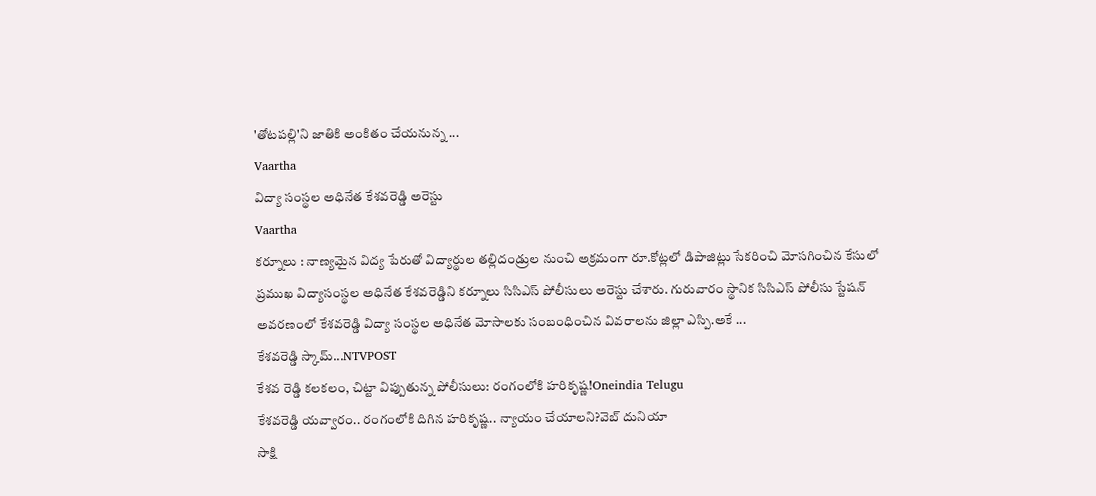'తోటపల్లి'ని జాతికి అంకితం చేయనున్న ...
Vaartha
విద్యా సంస్థల అధినేత కేశవరెడ్డి అరెస్టు
Vaartha
కర్నూలు : నాణ్యమైన విద్య పేరుతో విద్యార్థుల తల్లిదండ్రుల నుంచి అక్రమంగా రూ.కోట్లలో డిపాజిట్లు సేకరించి మోసగించిన కేసులో ప్రముఖ విద్యాసంస్థల అధినేత కేశవరెడ్డిని కర్నూలు సిసిఎస్ పోలీసులు అరెస్టు చేశారు. గురువారం స్థానిక సిసిఎస్ పోలీసు స్టేషన్ అవరణంలో కేశవరెడ్డి విద్యా సంస్థల అధినేత మోసాలకు సంబంధించిన వివరాలను జిల్లా ఎస్పి.అకే ...
కేశవరెడ్డి స్కామ్...NTVPOST
కేశవ రెడ్డి కలకలం, చిట్టా విప్పుతున్న పోలీసులు: రంగంలోకి హరికృష్ణ!Oneindia Telugu
కేశవరెడ్డి యవ్వారం.. రంగంలోకి దిగిన హరికృష్ణ.. న్యాయం చేయాలని?వెబ్ దునియా
సాక్షి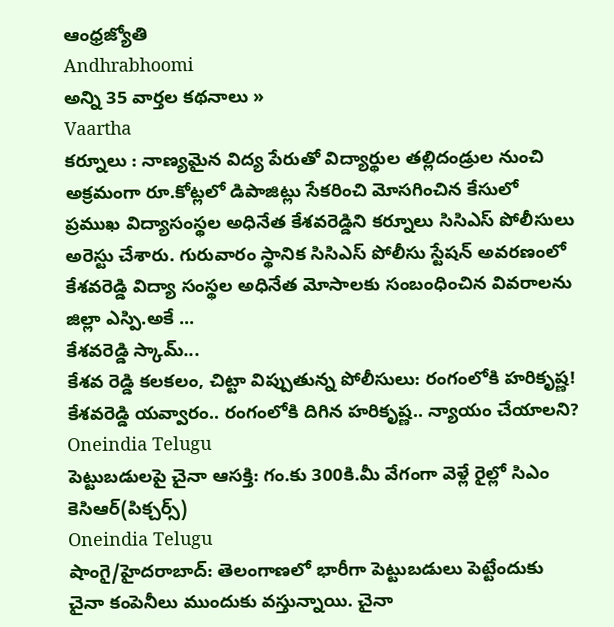ఆంధ్రజ్యోతి
Andhrabhoomi
అన్ని 35 వార్తల కథనాలు »
Vaartha
కర్నూలు : నాణ్యమైన విద్య పేరుతో విద్యార్థుల తల్లిదండ్రుల నుంచి అక్రమంగా రూ.కోట్లలో డిపాజిట్లు సేకరించి మోసగించిన కేసులో ప్రముఖ విద్యాసంస్థల అధినేత కేశవరెడ్డిని కర్నూలు సిసిఎస్ పోలీసులు అరెస్టు చేశారు. గురువారం స్థానిక సిసిఎస్ పోలీసు స్టేషన్ అవరణంలో కేశవరెడ్డి విద్యా సంస్థల అధినేత మోసాలకు సంబంధించిన వివరాలను జిల్లా ఎస్పి.అకే ...
కేశవరెడ్డి స్కామ్...
కేశవ రెడ్డి కలకలం, చిట్టా విప్పుతున్న పోలీసులు: రంగంలోకి హరికృష్ణ!
కేశవరెడ్డి యవ్వారం.. రంగంలోకి దిగిన హరికృష్ణ.. న్యాయం చేయాలని?
Oneindia Telugu
పెట్టుబడులపై చైనా ఆసక్తి: గం.కు 300కి.మీ వేగంగా వెళ్లే రైల్లో సిఎం కెసిఆర్(పిక్చర్స్)
Oneindia Telugu
షాంగై/హైదరాబాద్: తెలంగాణలో భారీగా పెట్టుబడులు పెట్టేందుకు చైనా కంపెనీలు ముందుకు వస్తున్నాయి. చైనా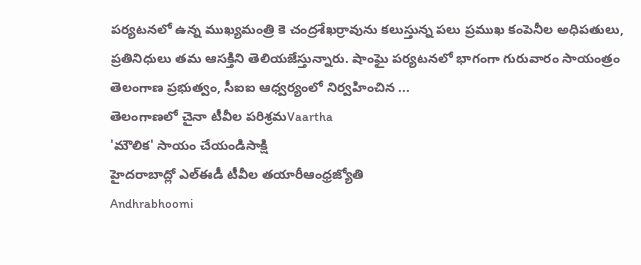పర్యటనలో ఉన్న ముఖ్యమంత్రి కె చంద్రశేఖర్రావును కలుస్తున్న పలు ప్రముఖ కంపెనీల అధిపతులు, ప్రతినిధులు తమ ఆసక్తిని తెలియజేస్తున్నారు. షాంఘై పర్యటనలో భాగంగా గురువారం సాయంత్రం తెలంగాణ ప్రభుత్వం, సీఐఐ ఆధ్వర్యంలో నిర్వహించిన ...
తెలంగాణలో చైనా టీవీల పరిశ్రమVaartha
'మౌలిక' సాయం చేయండిసాక్షి
హైదరాబాద్లో ఎల్ఈడీ టీవీల తయారీఆంధ్రజ్యోతి
Andhrabhoomi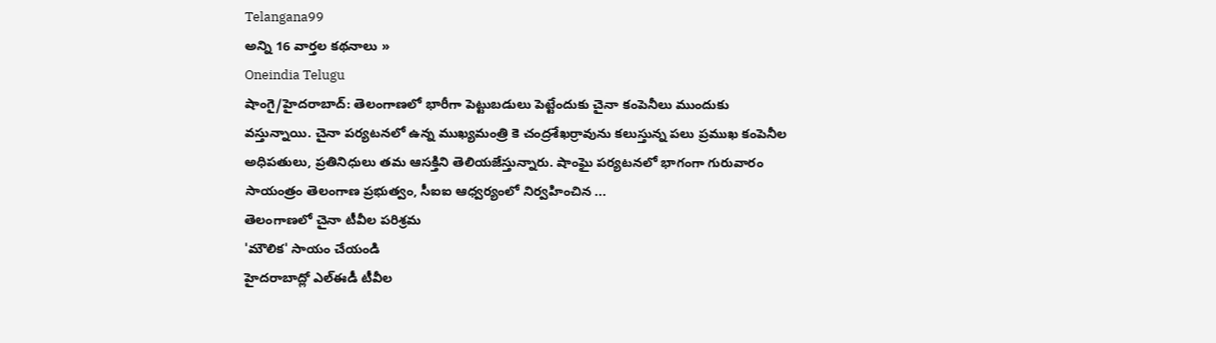Telangana99
అన్ని 16 వార్తల కథనాలు »
Oneindia Telugu
షాంగై/హైదరాబాద్: తెలంగాణలో భారీగా పెట్టుబడులు పెట్టేందుకు చైనా కంపెనీలు ముందుకు వస్తున్నాయి. చైనా పర్యటనలో ఉన్న ముఖ్యమంత్రి కె చంద్రశేఖర్రావును కలుస్తున్న పలు ప్రముఖ కంపెనీల అధిపతులు, ప్రతినిధులు తమ ఆసక్తిని తెలియజేస్తున్నారు. షాంఘై పర్యటనలో భాగంగా గురువారం సాయంత్రం తెలంగాణ ప్రభుత్వం, సీఐఐ ఆధ్వర్యంలో నిర్వహించిన ...
తెలంగాణలో చైనా టీవీల పరిశ్రమ
'మౌలిక' సాయం చేయండి
హైదరాబాద్లో ఎల్ఈడీ టీవీల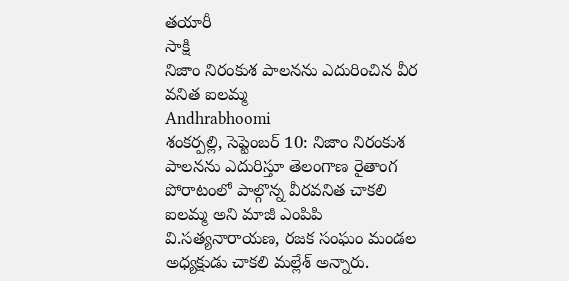తయారీ
సాక్షి
నిజాం నిరంకుశ పాలనను ఎదురించిన వీర వనిత ఐలమ్మ
Andhrabhoomi
శంకర్పల్లి, సెప్టెంబర్ 10: నిజాం నిరంకుశ పాలనను ఎదురిస్తూ తెలంగాణ రైతాంగ పోరాటంలో పాల్గొన్న వీరవనిత చాకలి ఐలమ్మ అని మాజీ ఎంపిపి వి.సత్యనారాయణ, రజక సంఘం మండల అధ్యక్షుడు చాకలి మల్లేశ్ అన్నారు.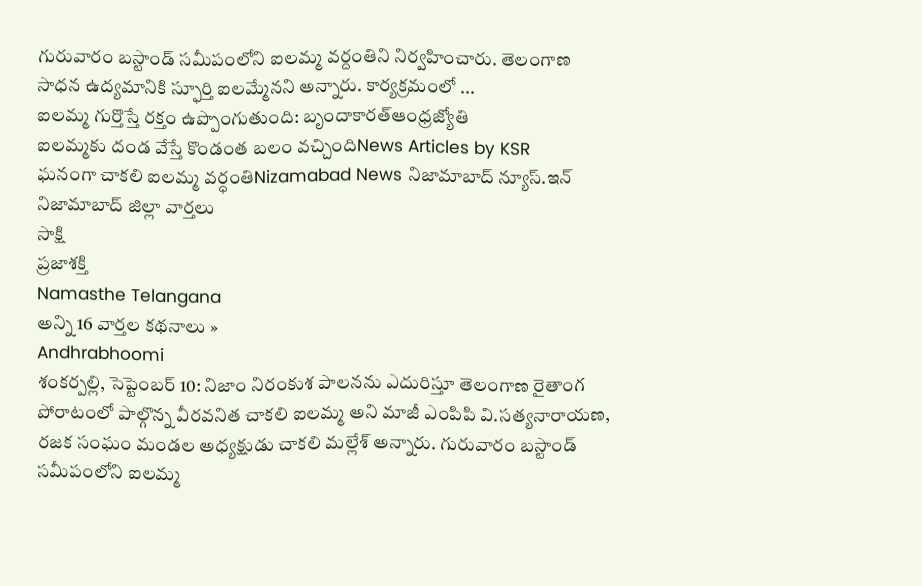గురువారం బస్టాండ్ సమీపంలోని ఐలమ్మ వర్దంతిని నిర్వహించారు. తెలంగాణ సాధన ఉద్యమానికి స్ఫూర్తి ఐలమ్మేనని అన్నారు. కార్యక్రమంలో ...
ఐలమ్మ గుర్తొస్తే రక్తం ఉప్పొంగుతుంది: బృందాకారత్ఆంధ్రజ్యోతి
ఐలమ్మకు దండ వేస్తే కొండంత బలం వచ్చిందిNews Articles by KSR
ఘనంగా చాకలి ఐలమ్మ వర్ధంతిNizamabad News నిజామాబాద్ న్యూస్.ఇన్ నిజామాబాద్ జిల్లా వార్తలు
సాక్షి
ప్రజాశక్తి
Namasthe Telangana
అన్ని 16 వార్తల కథనాలు »
Andhrabhoomi
శంకర్పల్లి, సెప్టెంబర్ 10: నిజాం నిరంకుశ పాలనను ఎదురిస్తూ తెలంగాణ రైతాంగ పోరాటంలో పాల్గొన్న వీరవనిత చాకలి ఐలమ్మ అని మాజీ ఎంపిపి వి.సత్యనారాయణ, రజక సంఘం మండల అధ్యక్షుడు చాకలి మల్లేశ్ అన్నారు. గురువారం బస్టాండ్ సమీపంలోని ఐలమ్మ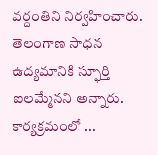వర్దంతిని నిర్వహించారు. తెలంగాణ సాధన ఉద్యమానికి స్ఫూర్తి ఐలమ్మేనని అన్నారు. కార్యక్రమంలో ...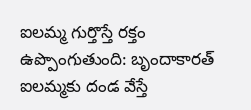ఐలమ్మ గుర్తొస్తే రక్తం ఉప్పొంగుతుంది: బృందాకారత్
ఐలమ్మకు దండ వేస్తే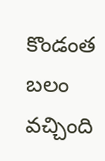కొండంత బలం వచ్చింది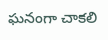ఘనంగా చాకలి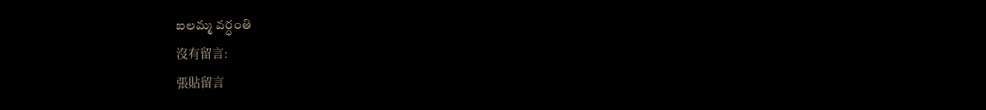ఐలమ్మ వర్ధంతి
沒有留言:
張貼留言